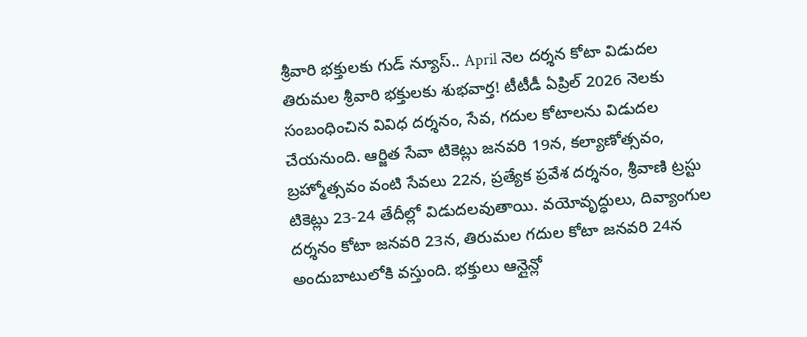శ్రీవారి భక్తులకు గుడ్ న్యూస్.. April నెల దర్శన కోటా విడుదల
తిరుమల శ్రీవారి భక్తులకు శుభవార్త! టీటీడీ ఏప్రిల్ 2026 నెలకు సంబంధించిన వివిధ దర్శనం, సేవ, గదుల కోటాలను విడుదల చేయనుంది. ఆర్జిత సేవా టికెట్లు జనవరి 19న, కల్యాణోత్సవం, బ్రహ్మోత్సవం వంటి సేవలు 22న, ప్రత్యేక ప్రవేశ దర్శనం, శ్రీవాణి ట్రస్టు టికెట్లు 23-24 తేదీల్లో విడుదలవుతాయి. వయోవృద్ధులు, దివ్యాంగుల దర్శనం కోటా జనవరి 23న, తిరుమల గదుల కోటా జనవరి 24న అందుబాటులోకి వస్తుంది. భక్తులు ఆన్లైన్లో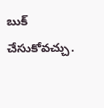బుక్ చేసుకోవచ్చు.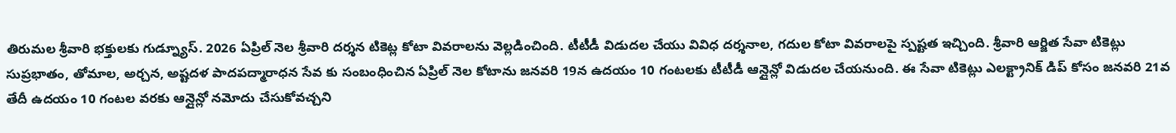తిరుమల శ్రీవారి భక్తులకు గుడ్న్యూస్. 2026 ఏప్రిల్ నెల శ్రీవారి దర్శన టికెట్ల కోటా వివరాలను వెల్లడించింది. టీటీడీ విడుదల చేయు వివిధ దర్శనాల, గదుల కోటా వివరాలపై స్పష్టత ఇచ్చింది. శ్రీవారి ఆర్జిత సేవా టికెట్లు సుప్రభాతం, తోమాల, అర్చన, అష్టదళ పాదపద్మారాధన సేవ కు సంబంధించిన ఏప్రిల్ నెల కోటాను జనవరి 19న ఉదయం 10 గంటలకు టీటీడీ ఆన్లైన్లో విడుదల చేయనుంది. ఈ సేవా టికెట్లు ఎలక్ట్రానిక్ డిప్ కోసం జనవరి 21వ తేదీ ఉదయం 10 గంటల వరకు ఆన్లైన్లో నమోదు చేసుకోవచ్చని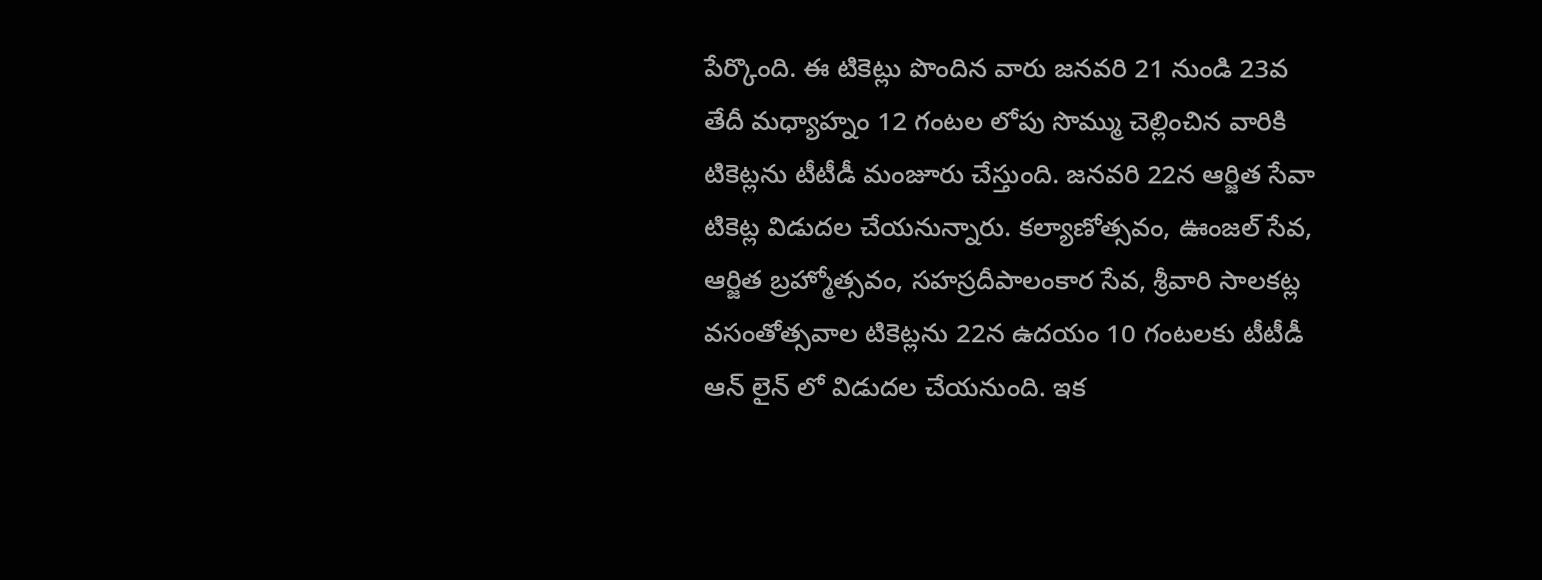పేర్కొంది. ఈ టికెట్లు పొందిన వారు జనవరి 21 నుండి 23వ తేదీ మధ్యాహ్నం 12 గంటల లోపు సొమ్ము చెల్లించిన వారికి టికెట్లను టీటీడీ మంజూరు చేస్తుంది. జనవరి 22న ఆర్జిత సేవా టికెట్ల విడుదల చేయనున్నారు. కల్యాణోత్సవం, ఊంజల్ సేవ, ఆర్జిత బ్రహ్మోత్సవం, సహస్రదీపాలంకార సేవ, శ్రీవారి సాలకట్ల వసంతోత్సవాల టికెట్లను 22న ఉదయం 10 గంటలకు టీటీడీ ఆన్ లైన్ లో విడుదల చేయనుంది. ఇక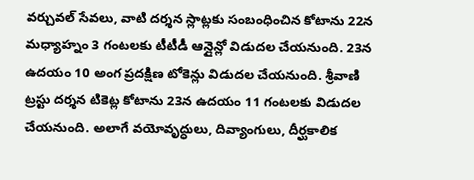వర్చువల్ సేవలు, వాటి దర్శన స్లాట్లకు సంబంధించిన కోటాను 22న మధ్యాహ్నం 3 గంటలకు టీటీడీ ఆన్లైన్లో విడుదల చేయనుంది. 23న ఉదయం 10 అంగ ప్రదక్షిణ టోకెన్లు విడుదల చేయనుంది. శ్రీవాణి ట్రస్టు దర్శన టికెట్ల కోటాను 23న ఉదయం 11 గంటలకు విడుదల చేయనుంది. అలాగే వయోవృద్ధులు, దివ్యాంగులు, దీర్ఘకాలిక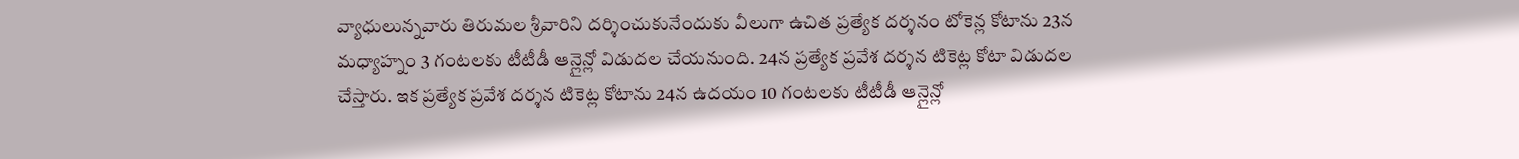వ్యాధులున్నవారు తిరుమల శ్రీవారిని దర్శించుకునేందుకు వీలుగా ఉచిత ప్రత్యేక దర్శనం టోకెన్ల కోటాను 23న మధ్యాహ్నం 3 గంటలకు టీటీడీ ఆన్లైన్లో విడుదల చేయనుంది. 24న ప్రత్యేక ప్రవేశ దర్శన టికెట్ల కోటా విడుదల చేస్తారు. ఇక ప్రత్యేక ప్రవేశ దర్శన టికెట్ల కోటాను 24న ఉదయం 10 గంటలకు టీటీడీ ఆన్లైన్లో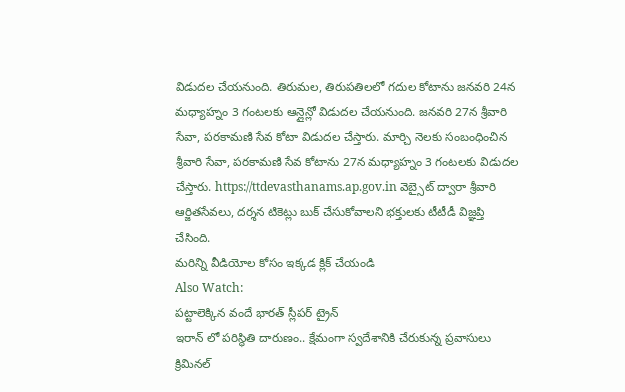విడుదల చేయనుంది. తిరుమల, తిరుపతిలలో గదుల కోటాను జనవరి 24న మధ్యాహ్నం 3 గంటలకు ఆన్లైన్లో విడుదల చేయనుంది. జనవరి 27న శ్రీవారి సేవా, పరకామణి సేవ కోటా విడుదల చేస్తారు. మార్చి నెలకు సంబంధించిన శ్రీవారి సేవా, పరకామణి సేవ కోటాను 27న మధ్యాహ్నం 3 గంటలకు విడుదల చేస్తారు. https://ttdevasthanams.ap.gov.in వెబ్సైట్ ద్వారా శ్రీవారి ఆర్జితసేవలు, దర్శన టికెట్లు బుక్ చేసుకోవాలని భక్తులకు టీటీడీ విజ్ఞప్తి చేసింది.
మరిన్ని వీడియోల కోసం ఇక్కడ క్లిక్ చేయండి
Also Watch:
పట్టాలెక్కిన వందే భారత్ స్లీపర్ ట్రైన్
ఇరాన్ లో పరిస్థితి దారుణం.. క్షేమంగా స్వదేశానికి చేరుకున్న ప్రవాసులు
క్రిమినల్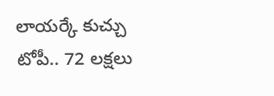లాయర్కే కుచ్చు టోపీ.. 72 లక్షలు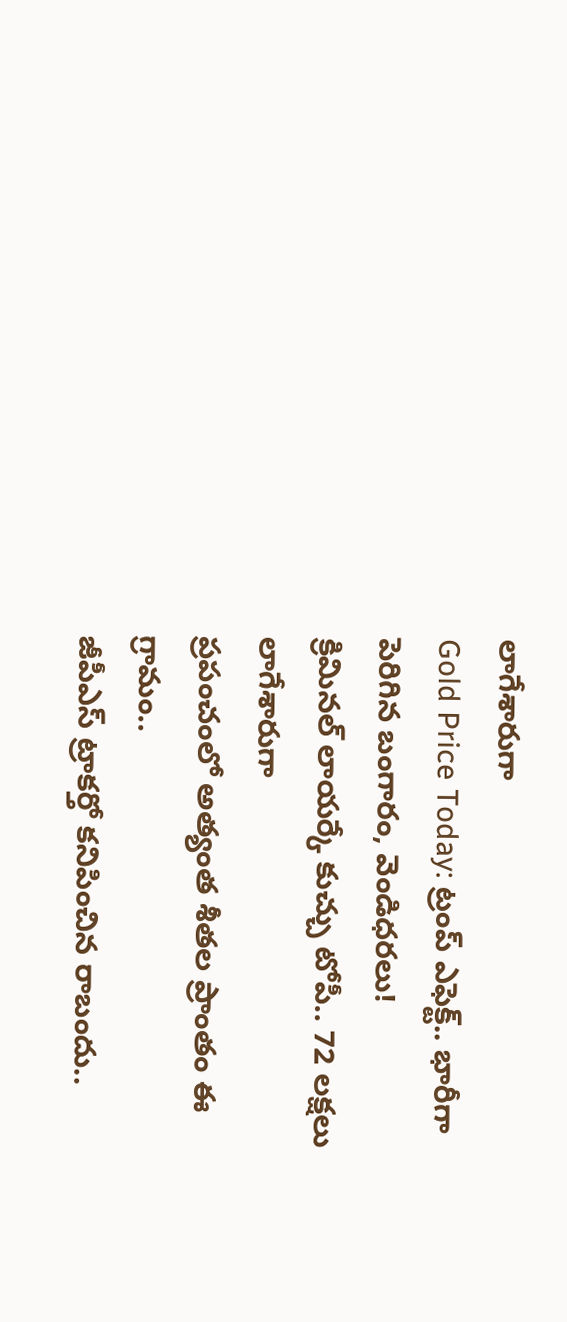లాగేశారుగా
Gold Price Today: ట్రంప్ ఎఫెక్ట్.. భారీగా పెరిగిన బంగారం, వెండిధరలు!
క్రిమినల్ లాయర్కే కుచ్చు టోపీ.. 72 లక్షలు లాగేశారుగా
ప్రపంచంలో అత్యంత శీతల ప్రాంతం ఈ గ్రామం..
జీపీఎస్ ట్రాకర్తో కనిపించిన రాబందు..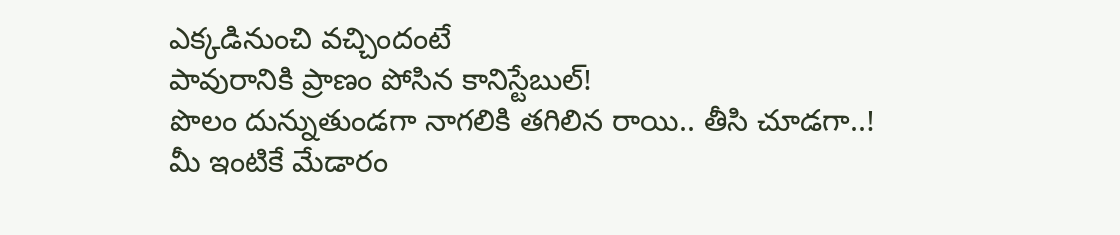ఎక్కడినుంచి వచ్చిందంటే
పావురానికి ప్రాణం పోసిన కానిస్టేబుల్!
పొలం దున్నుతుండగా నాగలికి తగిలిన రాయి.. తీసి చూడగా..!
మీ ఇంటికే మేడారం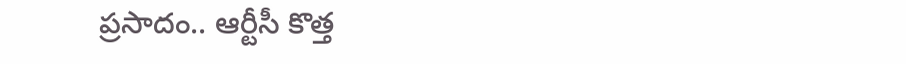ప్రసాదం.. ఆర్టీసీ కొత్త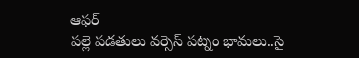ఆఫర్
పల్లె పడతులు వర్సెస్ పట్నం భామలు..సై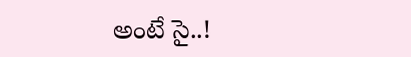అంటే సై..!